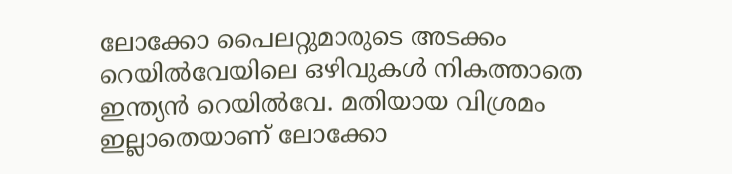ലോക്കോ പൈലറ്റുമാരുടെ അടക്കം റെയിൽവേയിലെ ഒഴിവുകൾ നികത്താതെ ഇന്ത്യൻ റെയിൽവേ. മതിയായ വിശ്രമം ഇല്ലാതെയാണ് ലോക്കോ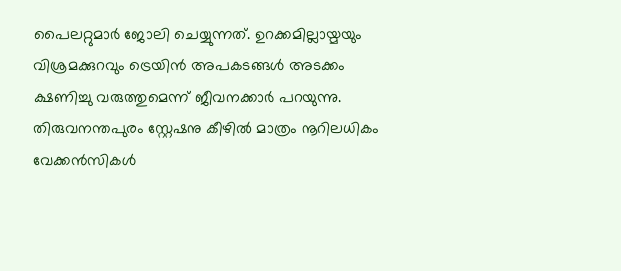പൈലറ്റുമാർ ജോലി ചെയ്യുന്നത്. ഉറക്കമില്ലായ്മയും വിശ്രമക്കുറവും ട്രെയിൻ അപകടങ്ങൾ അടക്കം ക്ഷണിച്ചു വരുത്തുമെന്ന് ജീവനക്കാർ പറയുന്നു. തിരുവനന്തപുരം സ്റ്റേഷനു കീഴിൽ മാത്രം നൂറിലധികം വേക്കൻസികൾ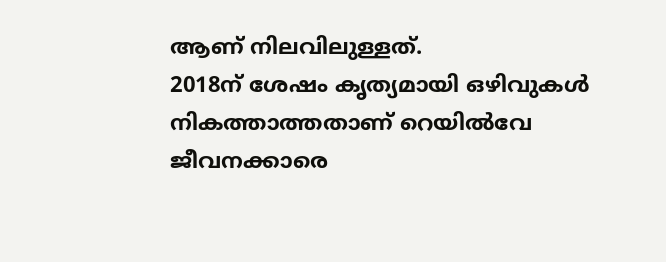ആണ് നിലവിലുള്ളത്.
2018ന് ശേഷം കൃത്യമായി ഒഴിവുകൾ നികത്താത്തതാണ് റെയിൽവേ ജീവനക്കാരെ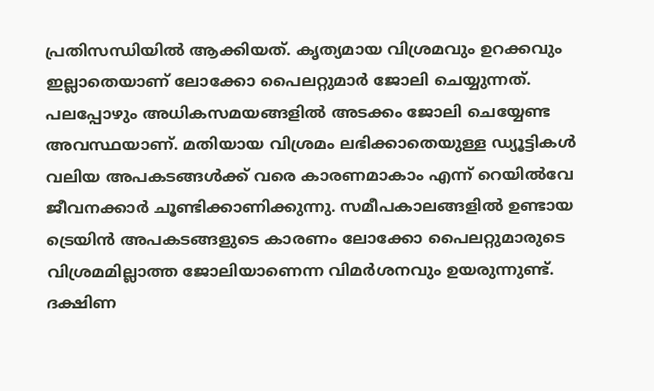പ്രതിസന്ധിയിൽ ആക്കിയത്. കൃത്യമായ വിശ്രമവും ഉറക്കവും ഇല്ലാതെയാണ് ലോക്കോ പൈലറ്റുമാർ ജോലി ചെയ്യുന്നത്. പലപ്പോഴും അധികസമയങ്ങളിൽ അടക്കം ജോലി ചെയ്യേണ്ട അവസ്ഥയാണ്. മതിയായ വിശ്രമം ലഭിക്കാതെയുള്ള ഡ്യൂട്ടികൾ വലിയ അപകടങ്ങൾക്ക് വരെ കാരണമാകാം എന്ന് റെയിൽവേ ജീവനക്കാർ ചൂണ്ടിക്കാണിക്കുന്നു. സമീപകാലങ്ങളിൽ ഉണ്ടായ ട്രെയിൻ അപകടങ്ങളുടെ കാരണം ലോക്കോ പൈലറ്റുമാരുടെ വിശ്രമമില്ലാത്ത ജോലിയാണെന്ന വിമർശനവും ഉയരുന്നുണ്ട്.
ദക്ഷിണ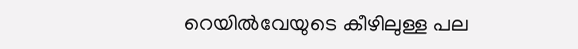റെയിൽവേയുടെ കീഴിലുള്ള പല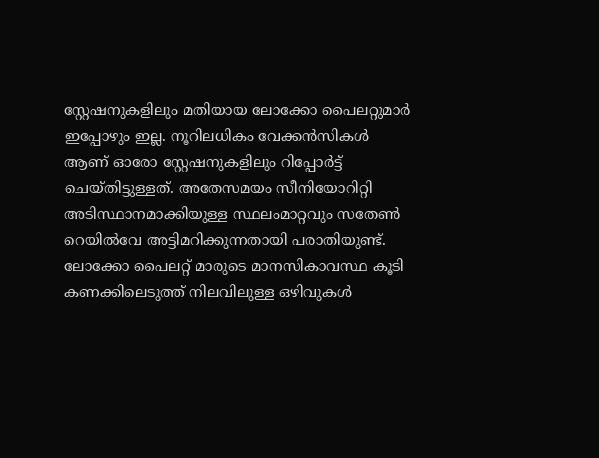സ്റ്റേഷനുകളിലും മതിയായ ലോക്കോ പൈലറ്റുമാർ ഇപ്പോഴും ഇല്ല. നൂറിലധികം വേക്കൻസികൾ ആണ് ഓരോ സ്റ്റേഷനുകളിലും റിപ്പോർട്ട് ചെയ്തിട്ടുള്ളത്. അതേസമയം സീനിയോറിറ്റി അടിസ്ഥാനമാക്കിയുള്ള സ്ഥലംമാറ്റവും സതേൺ റെയിൽവേ അട്ടിമറിക്കുന്നതായി പരാതിയുണ്ട്. ലോക്കോ പൈലറ്റ് മാരുടെ മാനസികാവസ്ഥ കൂടി കണക്കിലെടുത്ത് നിലവിലുള്ള ഒഴിവുകൾ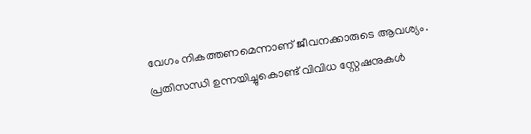വേഗം നികത്തണമെന്നാണ് ജീവനക്കാരുടെ ആവശ്യം.
പ്രതിസന്ധി ഉന്നയിച്ചുകൊണ്ട് വിവിധ സ്റ്റേഷനുകൾ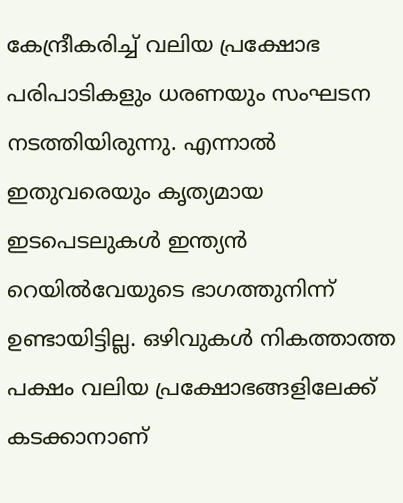കേന്ദ്രീകരിച്ച് വലിയ പ്രക്ഷോഭ പരിപാടികളും ധരണയും സംഘടന നടത്തിയിരുന്നു. എന്നാൽ ഇതുവരെയും കൃത്യമായ ഇടപെടലുകൾ ഇന്ത്യൻ റെയിൽവേയുടെ ഭാഗത്തുനിന്ന് ഉണ്ടായിട്ടില്ല. ഒഴിവുകൾ നികത്താത്ത പക്ഷം വലിയ പ്രക്ഷോഭങ്ങളിലേക്ക് കടക്കാനാണ്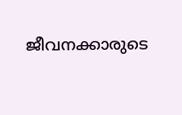ജീവനക്കാരുടെ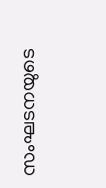സംഘടനയുടെ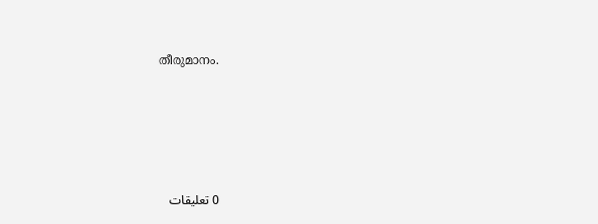തീരുമാനം.





0 تعليقات